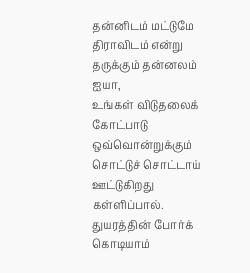தன்னிடம் மட்டுமே திராவிடம் என்று
தருக்கும் தன்னலம்
ஐயா,
உங்கள் விடுதலைக் கோட்பாடு
ஒவ்வொன்றுக்கும்
சொட்டுச் சொட்டாய் ஊட்டுகிறது
கள்ளிப்பால்.
துயரத்தின் போர்க் கொடியாம்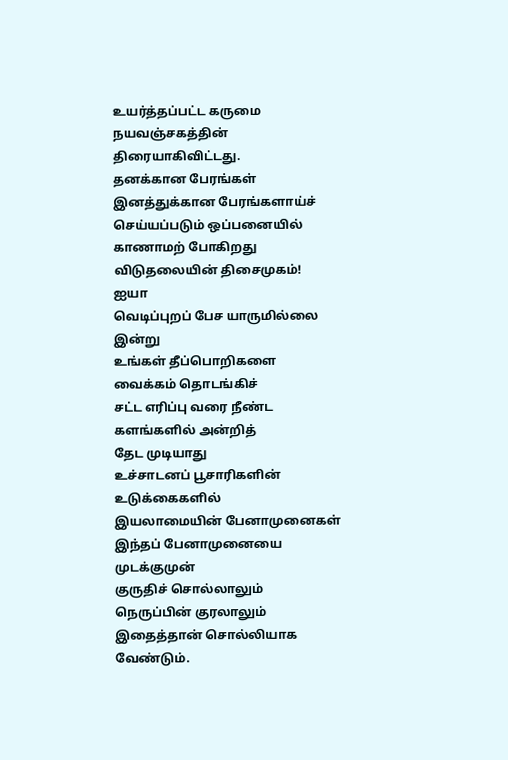உயர்த்தப்பட்ட கருமை
நயவஞ்சகத்தின் திரையாகிவிட்டது.
தனக்கான பேரங்கள்
இனத்துக்கான பேரங்களாய்ச்
செய்யப்படும் ஒப்பனையில்
காணாமற் போகிறது
விடுதலையின் திசைமுகம்!
ஐயா
வெடிப்புறப் பேச யாருமில்லை இன்று
உங்கள் தீப்பொறிகளை
வைக்கம் தொடங்கிச்
சட்ட எரிப்பு வரை நீண்ட
களங்களில் அன்றித்
தேட முடியாது
உச்சாடனப் பூசாரிகளின்
உடுக்கைகளில்
இயலாமையின் பேனாமுனைகள்
இந்தப் பேனாமுனையை முடக்குமுன்
குருதிச் சொல்லாலும்
நெருப்பின் குரலாலும்
இதைத்தான் சொல்லியாக வேண்டும்.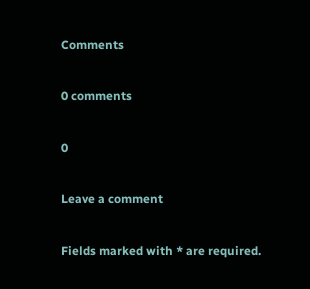Comments

0 comments

0

Leave a comment

Fields marked with * are required.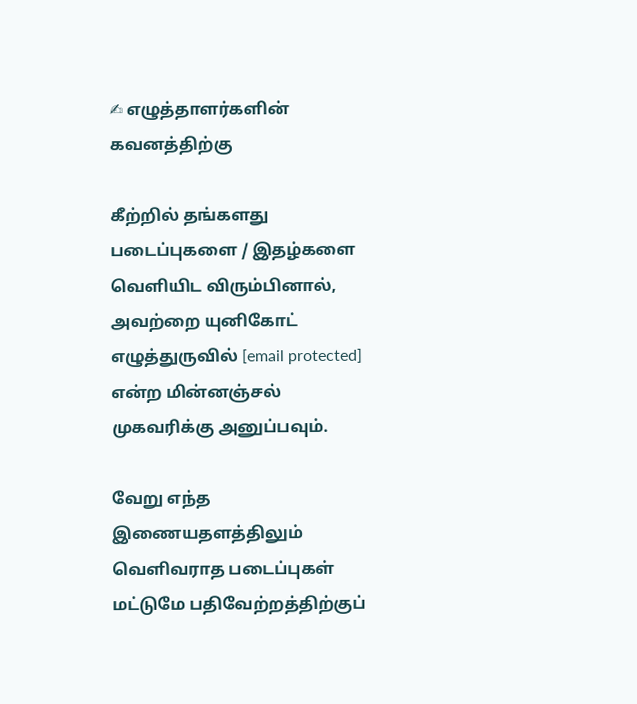✍ எழுத்தாளர்களின் கவனத்திற்கு

கீற்றில் தங்களது படைப்புகளை / இதழ்களை வெளியிட விரும்பினால், அவற்றை யுனிகோட் எழுத்துருவில் [email protected] என்ற மின்னஞ்சல் முகவரிக்கு அனுப்பவும்.

வேறு எந்த இணையதளத்திலும் வெளிவராத படைப்புகள் மட்டுமே பதிவேற்றத்திற்குப்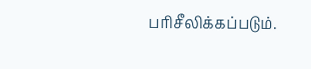பரிசீலிக்கப்படும்.